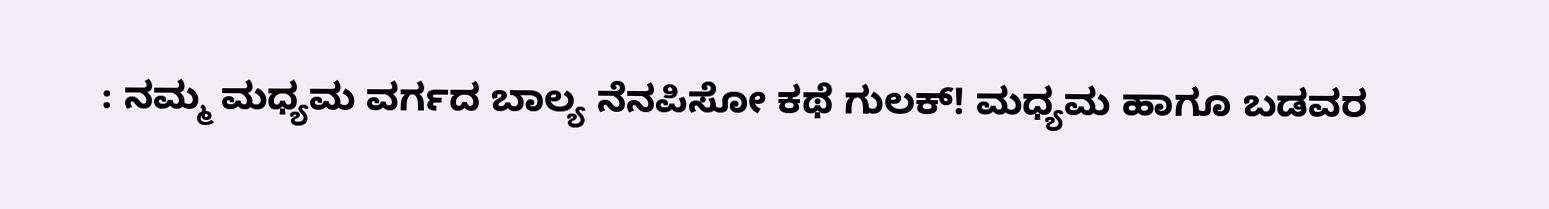: ನಮ್ಮ ಮಧ್ಯಮ ವರ್ಗದ ಬಾಲ್ಯ ನೆನಪಿಸೋ ಕಥೆ ಗುಲಕ್! ಮಧ್ಯಮ ಹಾಗೂ ಬಡವರ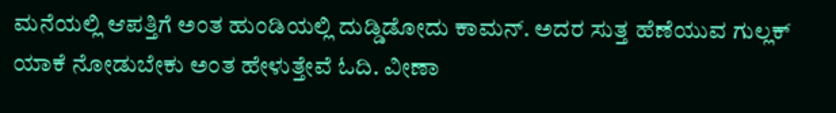ಮನೆಯಲ್ಲಿ ಆಪತ್ತಿಗೆ ಅಂತ ಹುಂಡಿಯಲ್ಲಿ ದುಡ್ಡಿಡೋದು ಕಾಮನ್. ಅದರ ಸುತ್ತ ಹೆಣೆಯುವ ಗುಲ್ಲಕ್ ಯಾಕೆ ನೋಡುಬೇಕು ಅಂತ ಹೇಳುತ್ತೇವೆ ಓದಿ. ವೀಣಾ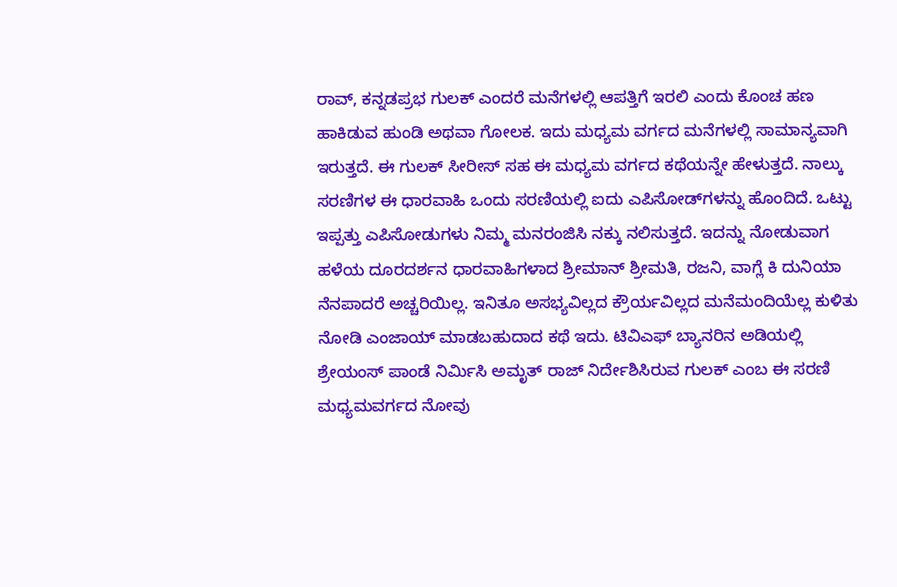ರಾವ್, ಕನ್ನಡಪ್ರಭ ಗುಲಕ್ ಎಂದರೆ ಮನೆಗಳಲ್ಲಿ ಆಪತ್ತಿಗೆ ಇರಲಿ ಎಂದು ಕೊಂಚ ಹಣ ಹಾಕಿಡುವ ಹುಂಡಿ ಅಥವಾ ಗೋಲಕ. ಇದು ಮಧ್ಯಮ ವರ್ಗದ ಮನೆಗಳಲ್ಲಿ ಸಾಮಾನ್ಯವಾಗಿ ಇರುತ್ತದೆ. ಈ ಗುಲಕ್ ಸೀರೀಸ್ ಸಹ ಈ ಮಧ್ಯಮ ವರ್ಗದ ಕಥೆಯನ್ನೇ ಹೇಳುತ್ತದೆ. ನಾಲ್ಕು ಸರಣಿಗಳ ಈ ಧಾರವಾಹಿ ಒಂದು ಸರಣಿಯಲ್ಲಿ ಐದು ಎಪಿಸೋಡ್‌ಗಳನ್ನು ಹೊಂದಿದೆ. ಒಟ್ಟು ಇಪ್ಪತ್ತು ಎಪಿಸೋಡುಗಳು ನಿಮ್ಮ ಮನರಂಜಿಸಿ ನಕ್ಕು ನಲಿಸುತ್ತದೆ. ಇದನ್ನು ನೋಡುವಾಗ ಹಳೆಯ ದೂರದರ್ಶನ ಧಾರವಾಹಿಗಳಾದ ಶ್ರೀಮಾನ್ ಶ್ರೀಮತಿ, ರಜನಿ, ವಾಗ್ಲೆ ಕಿ ದುನಿಯಾ ನೆನಪಾದರೆ ಅಚ್ಚರಿಯಿಲ್ಲ. ಇನಿತೂ ಅಸಭ್ಯವಿಲ್ಲದ ಕ್ರೌರ್ಯವಿಲ್ಲದ ಮನೆಮಂದಿಯೆಲ್ಲ ಕುಳಿತು ನೋಡಿ ಎಂಜಾಯ್ ಮಾಡಬಹುದಾದ ಕಥೆ ಇದು. ಟಿವಿಎಫ್ ಬ್ಯಾನರಿನ ಅಡಿಯಲ್ಲಿ ಶ್ರೇಯಂಸ್ ಪಾಂಡೆ ನಿರ್ಮಿಸಿ ಅಮೃತ್ ರಾಜ್ ನಿರ್ದೇಶಿಸಿರುವ ಗುಲಕ್ ಎಂಬ ಈ ಸರಣಿ ಮಧ್ಯಮವರ್ಗದ ನೋವು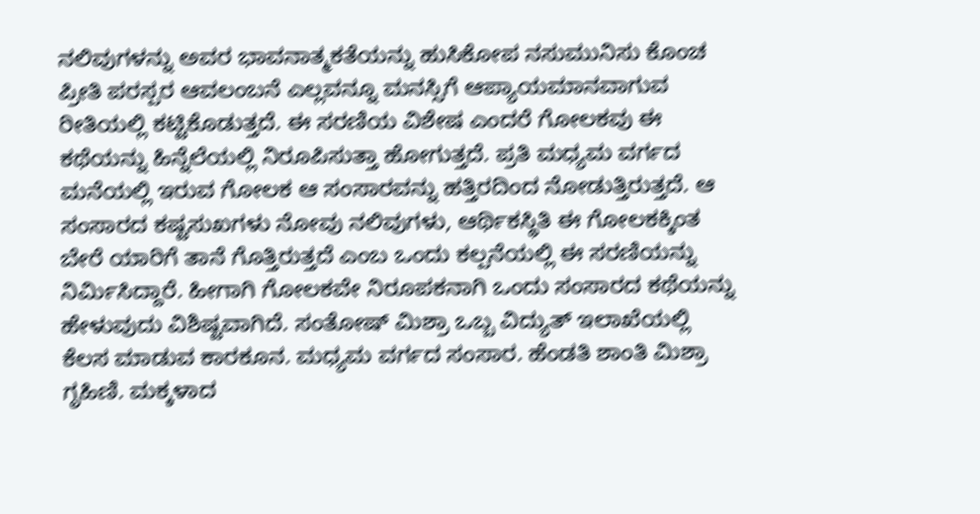ನಲಿವುಗಳನ್ನು ಅವರ ಭಾವನಾತ್ಮಕತೆಯನ್ನು ಹುಸಿಕೋಪ ನಸುಮುನಿಸು ಕೊಂಚ ಪ್ರೀತಿ ಪರಸ್ಪರ ಆವಲಂಬನೆ ಎಲ್ಲವನ್ನೂ ಮನಸ್ಸಿಗೆ ಆಪ್ಯಾಯಮಾನವಾಗುವ ರೀತಿಯಲ್ಲಿ ಕಟ್ಟಿಕೊಡುತ್ತದೆ. ಈ ಸರಣಿಯ ವಿಶೇಷ ಎಂದರೆ ಗೋಲಕವು ಈ ಕಥೆಯನ್ನು ಹಿನ್ನೆಲೆಯಲ್ಲಿ ನಿರೂಪಿಸುತ್ತಾ ಹೋಗುತ್ತದೆ. ಪ್ರತಿ ಮಧ್ಯಮ ವರ್ಗದ ಮನೆಯಲ್ಲಿ ಇರುವ ಗೋಲಕ ಆ ಸಂಸಾರವನ್ನು ಹತ್ತಿರದಿಂದ ನೋಡುತ್ತಿರುತ್ತದೆ. ಆ ಸಂಸಾರದ ಕಷ್ಟಸುಖಗಳು ನೋವು ನಲಿವುಗಳು, ಆರ್ಥಿಕಸ್ಥಿತಿ ಈ ಗೋಲಕಕ್ಕಿಂತ ಬೇರೆ ಯಾರಿಗೆ ತಾನೆ ಗೊತ್ತಿರುತ್ತದೆ ಎಂಬ ಒಂದು ಕಲ್ಪನೆಯಲ್ಲಿ ಈ ಸರಣಿಯನ್ನು ನಿರ್ಮಿಸಿದ್ದಾರೆ. ಹೀಗಾಗಿ ಗೋಲಕವೇ ನಿರೂಪಕನಾಗಿ ಒಂದು ಸಂಸಾರದ ಕಥೆಯನ್ನು ಹೇಳುವುದು ವಿಶಿಷ್ಟವಾಗಿದೆ. ಸಂತೋಷ್ ಮಿಶ್ರಾ ಒಬ್ಬ ವಿದ್ಯುತ್ ಇಲಾಖೆಯಲ್ಲಿ ಕೆಲಸ ಮಾಡುವ ಕಾರಕೂನ. ಮಧ್ಯಮ ವರ್ಗದ ಸಂಸಾರ. ಹೆಂಡತಿ ಶಾಂತಿ ಮಿಶ್ರಾ ಗೃಹಿಣಿ. ಮಕ್ಕಳಾದ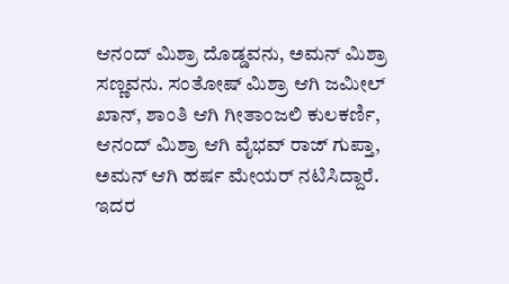ಆನಂದ್ ಮಿಶ್ರಾ ದೊಡ್ಡವನು, ಅಮನ್ ಮಿಶ್ರಾ ಸಣ್ಣವನು. ಸಂತೋಷ್ ಮಿಶ್ರಾ ಆಗಿ ಜಮೀಲ್ ಖಾನ್, ಶಾಂತಿ ಆಗಿ ಗೀತಾಂಜಲಿ ಕುಲಕರ್ಣಿ, ಆನಂದ್ ಮಿಶ್ರಾ ಆಗಿ ವೈಭವ್ ರಾಜ್ ಗುಪ್ತಾ, ಅಮನ್ ಆಗಿ ಹರ್ಷ ಮೇಯರ್ ನಟಿಸಿದ್ದಾರೆ. ಇದರ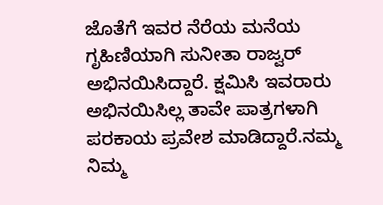ಜೊತೆಗೆ ಇವರ ನೆರೆಯ ಮನೆಯ ಗೃಹಿಣಿಯಾಗಿ ಸುನೀತಾ ರಾಜ್ವರ್ ಅಭಿನಯಿಸಿದ್ದಾರೆ. ಕ್ಷಮಿಸಿ ಇವರಾರು ಅಭಿನಯಿಸಿಲ್ಲ ತಾವೇ ಪಾತ್ರಗಳಾಗಿ ಪರಕಾಯ ಪ್ರವೇಶ ಮಾಡಿದ್ದಾರೆ.ನಮ್ಮ ನಿಮ್ಮ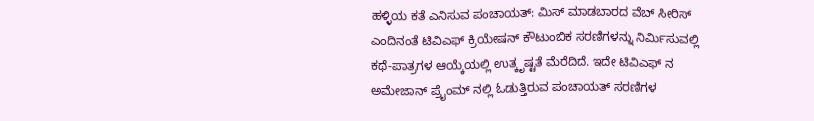ಹಳ್ಳಿಯ ಕತೆ ಎನಿಸುವ ಪಂಚಾಯತ್: ಮಿಸ್ ಮಾಡಬಾರದ ವೆಬ್ ಸೀರಿಸ್ ಎಂದಿನಂತೆ ಟಿವಿಎಫ್ ಕ್ರಿಯೇಷನ್ ಕೌಟುಂಬಿಕ ಸರಣಿಗಳನ್ನು ನಿರ್ಮಿಸುವಲ್ಲಿ ಕಥೆ-ಪಾತ್ರಗಳ ಆಯ್ಕೆಯಲ್ಲಿ ಉತ್ಕೃಷ್ಟತೆ ಮೆರೆದಿದೆ. ಇದೇ ಟಿವಿಎಫ್ ನ ಅಮೇಜಾನ್ ಪ್ರೈಂಮ್ ನಲ್ಲಿ ಓಡುತ್ತಿರುವ ಪಂಚಾಯತ್ ಸರಣಿಗಳ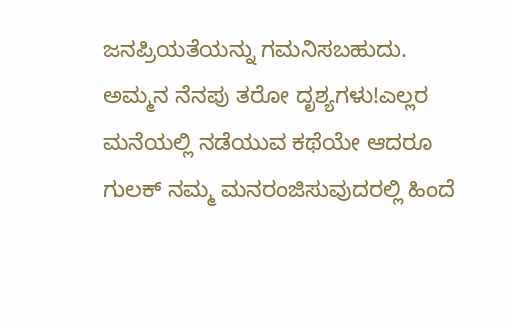ಜನಪ್ರಿಯತೆಯನ್ನು ಗಮನಿಸಬಹುದು. ಅಮ್ಮನ ನೆನಪು ತರೋ ದೃಶ್ಯಗಳು!ಎಲ್ಲರ ಮನೆಯಲ್ಲಿ ನಡೆಯುವ ಕಥೆಯೇ ಆದರೂ ಗುಲಕ್ ನಮ್ಮ ಮನರಂಜಿಸುವುದರಲ್ಲಿ ಹಿಂದೆ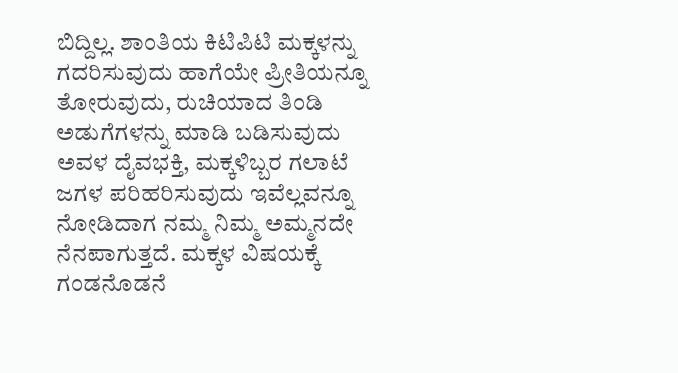ಬಿದ್ದಿಲ್ಲ. ಶಾಂತಿಯ ಕಿಟಿಪಿಟಿ ಮಕ್ಕಳನ್ನು ಗದರಿಸುವುದು ಹಾಗೆಯೇ ಪ್ರೀತಿಯನ್ನೂ ತೋರುವುದು, ರುಚಿಯಾದ ತಿಂಡಿ ಅಡುಗೆಗಳನ್ನು ಮಾಡಿ ಬಡಿಸುವುದು ಅವಳ ದೈವಭಕ್ತಿ, ಮಕ್ಕಳಿಬ್ಬರ ಗಲಾಟೆ ಜಗಳ ಪರಿಹರಿಸುವುದು ಇವೆಲ್ಲವನ್ನೂ ನೋಡಿದಾಗ ನಮ್ಮ ನಿಮ್ಮ ಅಮ್ಮನದೇ ನೆನಪಾಗುತ್ತದೆ. ಮಕ್ಕಳ ವಿಷಯಕ್ಕೆ ಗಂಡನೊಡನೆ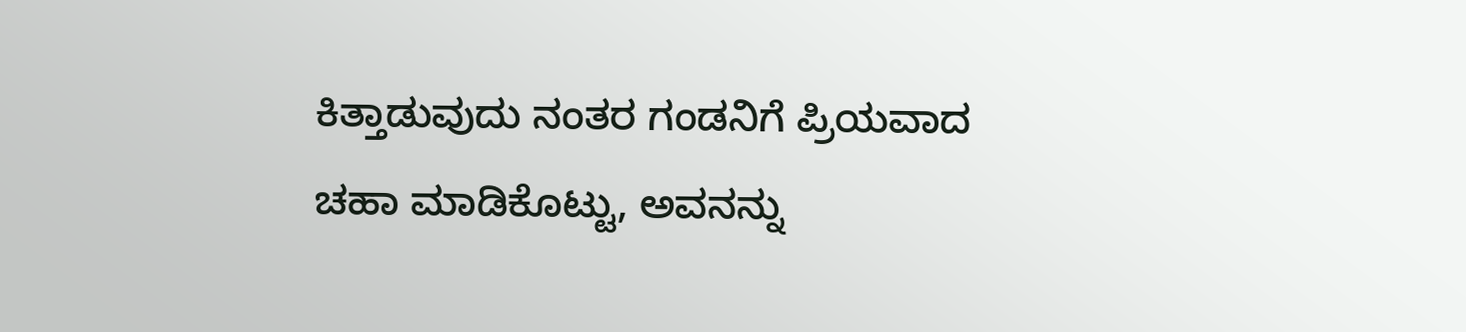ಕಿತ್ತಾಡುವುದು ನಂತರ ಗಂಡನಿಗೆ ಪ್ರಿಯವಾದ ಚಹಾ ಮಾಡಿಕೊಟ್ಟು, ಅವನನ್ನು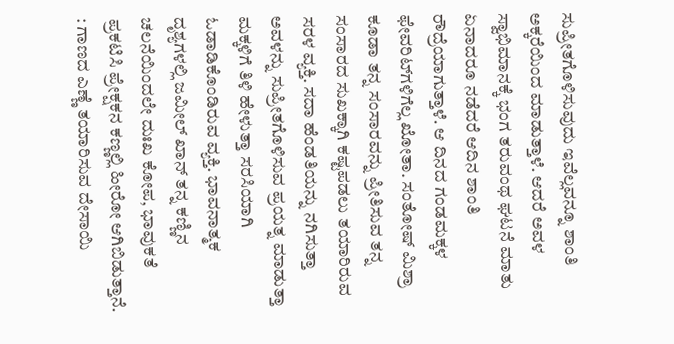ಸುಪ್ರೀತಗೊಳಿಸುವುದು ಇವೆಲ್ಲವನ್ನೂ ಶಾಂತಿ ಅಕ್ಕರೆಯಿಂದ ಮಾಡುತ್ತಾಳೆ. ಆದರೆ ಅವಳ ಸ್ವಾಭಿಮಾನಕ್ಕೆ ಭಂಗ ತರುವಂಥ ಘಟನೆ ಮಾತು ಏನಾದರೂ ನಡೆದರೆ ಆದಿನ ಶಾಂತಿ ರೌದ್ರೆಯಾಗುತ್ತಾಳೆ. ಆ ದಿನದ ಗಂಡಮಕ್ಕಳ ಫೇವರಿಟ್‌ಗಳಿಗೆಲ್ಲ ಖೋತಾ. ಸಂತೋಷ್ ಮಿಶ್ರಾ ಕೂಡಾ ತನ್ನ ಸಂಸಾರವನ್ನು ಪ್ರೀತಿಸುವ ತನ್ನ ಸಂಸಾರದ ಸುಖಕ್ಕಾಗಿ ಕಷ್ಟಪಡಲು ತಯಾರಿರುವ ಸರಳ ವ್ಯಕ್ತಿ. ಸದಾ ಹೆಂಡತಿಯನ್ನು ನಗಿಸುತ್ತಾ ಅವಳನ್ನು ಸುಪ್ರೀತಗೊಳಿಸುವ ಪ್ರಯತ್ನ ಮಾಡುತ್ತಾ ಮಕ್ಕಳಿಗೆ ತಿಳಿ ಹೇಳುತ್ತಾ ಸರಸಿಯಾಗಿ ಓಡಾಡಿಕೊಂಡಿರುವ ವ್ಯಕ್ತಿ. ಭಾವನಾತ್ಮಕ ದೃಶ್ಯಗಳಲ್ಲಿ ಜಮೀಲ್ ಖಾನ್ ತನ್ನ ಕಣ್ಣಿನ ಚಲನೆಯಿಂದಲೇ ದುಃಖ ಕೋಪ, ಭಾವುಕತೆ ಪ್ರಕಟಿಸಿ ಪ್ರೇಕ್ಷಕನ ಕಣ್ಣಲ್ಲಿ ಹೀರೋ ಆಗಿಬಿಡುತ್ತಾನೆ. : ಗಾಣದ ಎಣ್ಣೆ ತಯಾರಿಸುವ ದೇಸಾಯಿ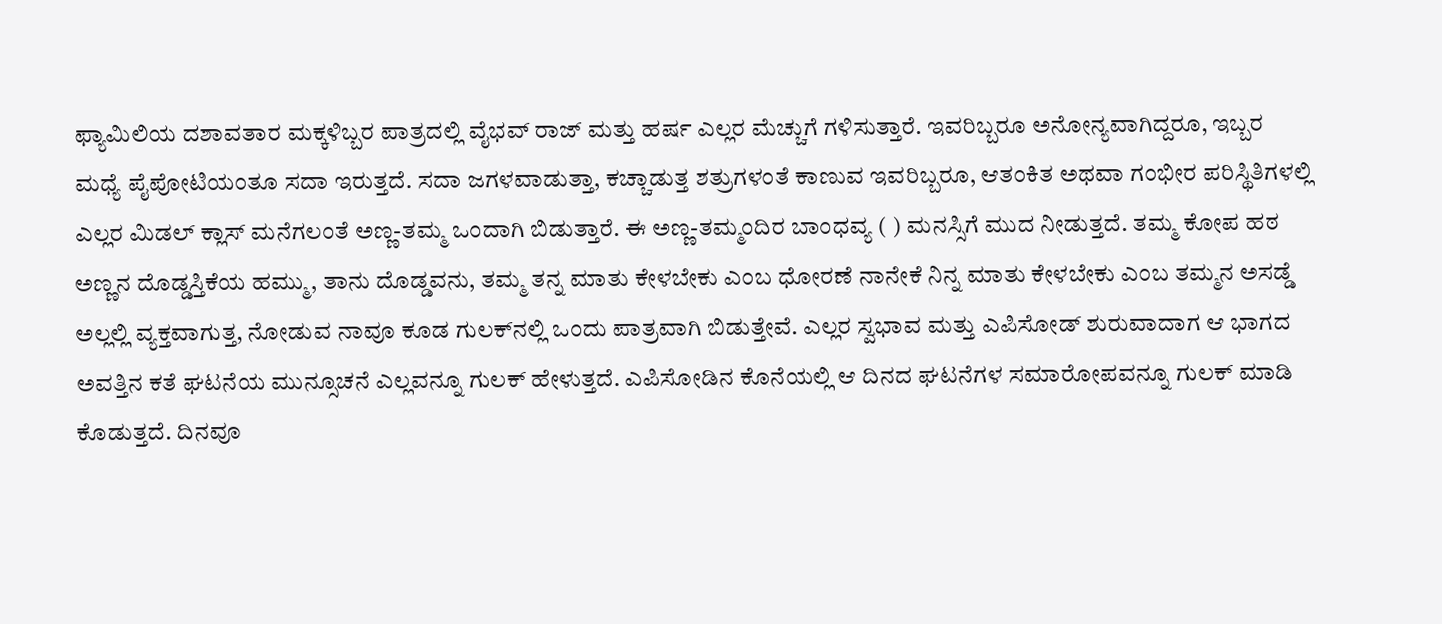ಫ್ಯಾಮಿಲಿಯ ದಶಾವತಾರ ಮಕ್ಕಳಿಬ್ಬರ ಪಾತ್ರದಲ್ಲಿ ವೈಭವ್ ರಾಜ್ ಮತ್ತು ಹರ್ಷ ಎಲ್ಲರ ಮೆಚ್ಚುಗೆ ಗಳಿಸುತ್ತಾರೆ. ಇವರಿಬ್ಬರೂ ಅನೋನ್ಯವಾಗಿದ್ದರೂ, ಇಬ್ಬರ ಮಧ್ಯೆ ಪೈಪೋಟಿಯಂತೂ ಸದಾ ಇರುತ್ತದೆ. ಸದಾ ಜಗಳವಾಡುತ್ತಾ, ಕಚ್ಚಾಡುತ್ತ ಶತ್ರುಗಳಂತೆ ಕಾಣುವ ಇವರಿಬ್ಬರೂ, ಆತಂಕಿತ ಅಥವಾ ಗಂಭೀರ ಪರಿಸ್ಥಿತಿಗಳಲ್ಲಿ ಎಲ್ಲರ ಮಿಡಲ್ ಕ್ಲಾಸ್ ಮನೆಗಲಂತೆ ಅಣ್ಣ-ತಮ್ಮ ಒಂದಾಗಿ ಬಿಡುತ್ತಾರೆ. ಈ ಅಣ್ಣ-ತಮ್ಮಂದಿರ ಬಾಂಧವ್ಯ ( ) ಮನಸ್ಸಿಗೆ ಮುದ ನೀಡುತ್ತದೆ. ತಮ್ಮ ಕೋಪ ಹಠ ಅಣ್ಣನ ದೊಡ್ಡಸ್ತಿಕೆಯ ಹಮ್ಮು, ತಾನು ದೊಡ್ಡವನು, ತಮ್ಮ ತನ್ನ ಮಾತು ಕೇಳಬೇಕು ಎಂಬ ಧೋರಣೆ ನಾನೇಕೆ ನಿನ್ನ ಮಾತು ಕೇಳಬೇಕು ಎಂಬ ತಮ್ಮನ ಅಸಡ್ಡೆ ಅಲ್ಲಲ್ಲಿ ವ್ಯಕ್ತವಾಗುತ್ತ, ನೋಡುವ ನಾವೂ ಕೂಡ ಗುಲಕ್‌ನಲ್ಲಿ ಒಂದು ಪಾತ್ರವಾಗಿ ಬಿಡುತ್ತೇವೆ. ಎಲ್ಲರ ಸ್ವಭಾವ ಮತ್ತು ಎಪಿಸೋಡ್ ಶುರುವಾದಾಗ ಆ ಭಾಗದ ಅವತ್ತಿನ ಕತೆ ಘಟನೆಯ ಮುನ್ಸೂಚನೆ ಎಲ್ಲವನ್ನೂ ಗುಲಕ್ ಹೇಳುತ್ತದೆ. ಎಪಿಸೋಡಿನ ಕೊನೆಯಲ್ಲಿ ಆ ದಿನದ ಘಟನೆಗಳ ಸಮಾರೋಪವನ್ನೂ ಗುಲಕ್ ಮಾಡಿ ಕೊಡುತ್ತದೆ. ದಿನವೂ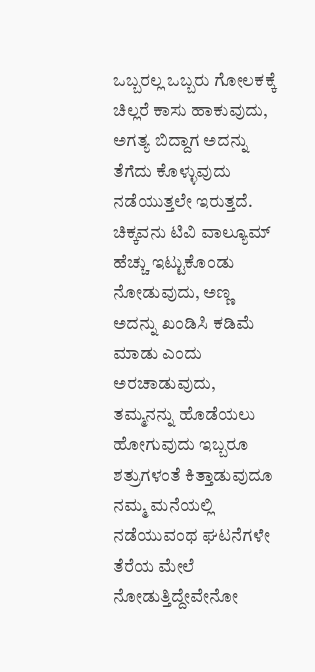ಒಬ್ಬರಲ್ಲ ಒಬ್ಬರು ಗೋಲಕಕ್ಕೆ ಚಿಲ್ಲರೆ ಕಾಸು ಹಾಕುವುದು, ಅಗತ್ಯ ಬಿದ್ದಾಗ ಅದನ್ನು ತೆಗೆದು ಕೊಳ್ಳುವುದು ನಡೆಯುತ್ತಲೇ ಇರುತ್ತದೆ. ಚಿಕ್ಕವನು ಟಿವಿ ವಾಲ್ಯೂಮ್ ಹೆಚ್ಚು ಇಟ್ಟುಕೊಂಡು ನೋಡುವುದು, ಅಣ್ಣ ಅದನ್ನು ಖಂಡಿಸಿ ಕಡಿಮೆ ಮಾಡು ಎಂದು ಅರಚಾಡುವುದು, ತಮ್ಮನನ್ನು ಹೊಡೆಯಲು ಹೋಗುವುದು ಇಬ್ಬರೂ ಶತ್ರುಗಳಂತೆ ಕಿತ್ತಾಡುವುದೂ ನಮ್ಮ ಮನೆಯಲ್ಲಿ ನಡೆಯುವಂಥ ಘಟನೆಗಳೇ ತೆರೆಯ ಮೇಲೆ ನೋಡುತ್ತಿದ್ದೇವೇನೋ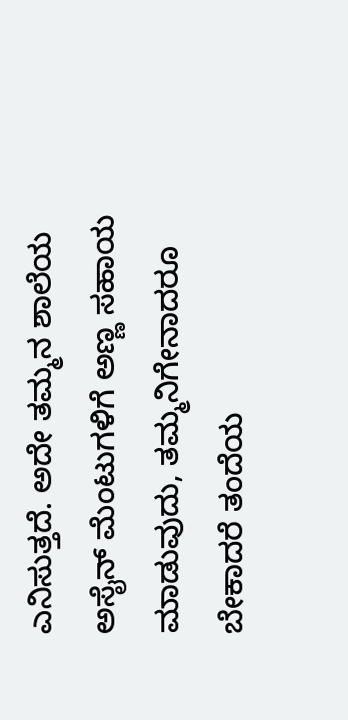ಎನಿಸುತ್ತದೆ. ಅದೇ ತಮ್ಮನ ಶಾಲೆಯ ಅಸೈನ್ ಮೆಂಟುಗಳಿಗೆ ಅಣ್ಣ ಸಹಾಯ ಮಾಡುವುದು, ತಮ್ಮನಿಗೇನಾದರೂ ಬೇಕಾದರೆ ತಂದೆಯ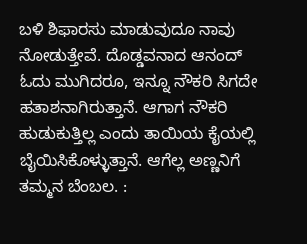ಬಳಿ ಶಿಫಾರಸು ಮಾಡುವುದೂ ನಾವು ನೋಡುತ್ತೇವೆ. ದೊಡ್ಡವನಾದ ಆನಂದ್ ಓದು ಮುಗಿದರೂ, ಇನ್ನೂ ನೌಕರಿ ಸಿಗದೇ ಹತಾಶನಾಗಿರುತ್ತಾನೆ. ಆಗಾಗ ನೌಕರಿ ಹುಡುಕುತ್ತಿಲ್ಲ ಎಂದು ತಾಯಿಯ ಕೈಯಲ್ಲಿ ಬೈಯಿಸಿಕೊಳ್ಳುತ್ತಾನೆ. ಆಗೆಲ್ಲ ಅಣ್ಣನಿಗೆ ತಮ್ಮನ ಬೆಂಬಲ. :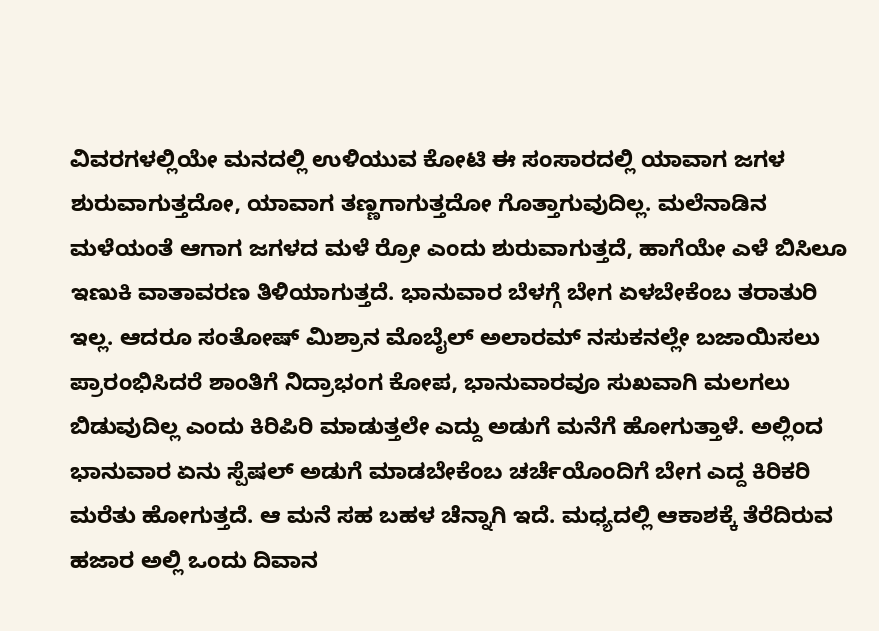ವಿವರಗಳಲ್ಲಿಯೇ ಮನದಲ್ಲಿ ಉಳಿಯುವ ಕೋಟಿ ಈ ಸಂಸಾರದಲ್ಲಿ ಯಾವಾಗ ಜಗಳ ಶುರುವಾಗುತ್ತದೋ, ಯಾವಾಗ ತಣ್ಣಗಾಗುತ್ತದೋ ಗೊತ್ತಾಗುವುದಿಲ್ಲ. ಮಲೆನಾಡಿನ ಮಳೆಯಂತೆ ಆಗಾಗ ಜಗಳದ ಮಳೆ ರ‍್ರೋ ಎಂದು ಶುರುವಾಗುತ್ತದೆ, ಹಾಗೆಯೇ ಎಳೆ ಬಿಸಿಲೂ ಇಣುಕಿ ವಾತಾವರಣ ತಿಳಿಯಾಗುತ್ತದೆ. ಭಾನುವಾರ ಬೆಳಗ್ಗೆ ಬೇಗ ಏಳಬೇಕೆಂಬ ತರಾತುರಿ ಇಲ್ಲ. ಆದರೂ ಸಂತೋಷ್ ಮಿಶ್ರಾನ ಮೊಬೈಲ್ ಅಲಾರಮ್ ನಸುಕನಲ್ಲೇ ಬಜಾಯಿಸಲು ಪ್ರಾರಂಭಿಸಿದರೆ ಶಾಂತಿಗೆ ನಿದ್ರಾಭಂಗ ಕೋಪ, ಭಾನುವಾರವೂ ಸುಖವಾಗಿ ಮಲಗಲು ಬಿಡುವುದಿಲ್ಲ ಎಂದು ಕಿರಿಪಿರಿ ಮಾಡುತ್ತಲೇ ಎದ್ದು ಅಡುಗೆ ಮನೆಗೆ ಹೋಗುತ್ತಾಳೆ. ಅಲ್ಲಿಂದ ಭಾನುವಾರ ಏನು ಸ್ಪೆಷಲ್ ಅಡುಗೆ ಮಾಡಬೇಕೆಂಬ ಚರ್ಚೆಯೊಂದಿಗೆ ಬೇಗ ಎದ್ದ ಕಿರಿಕರಿ ಮರೆತು ಹೋಗುತ್ತದೆ. ಆ ಮನೆ ಸಹ ಬಹಳ ಚೆನ್ನಾಗಿ ಇದೆ. ಮಧ್ಯದಲ್ಲಿ ಆಕಾಶಕ್ಕೆ ತೆರೆದಿರುವ ಹಜಾರ ಅಲ್ಲಿ ಒಂದು ದಿವಾನ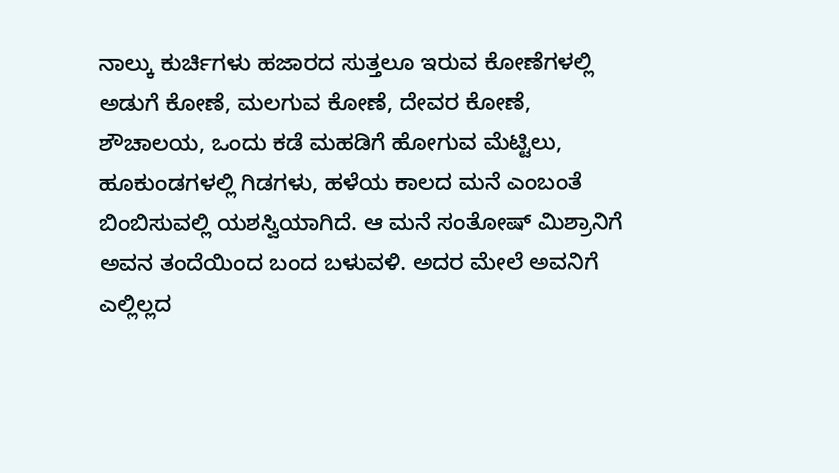ನಾಲ್ಕು ಕುರ್ಚಿಗಳು ಹಜಾರದ ಸುತ್ತಲೂ ಇರುವ ಕೋಣೆಗಳಲ್ಲಿ ಅಡುಗೆ ಕೋಣೆ, ಮಲಗುವ ಕೋಣೆ, ದೇವರ ಕೋಣೆ, ಶೌಚಾಲಯ, ಒಂದು ಕಡೆ ಮಹಡಿಗೆ ಹೋಗುವ ಮೆಟ್ಟಿಲು, ಹೂಕುಂಡಗಳಲ್ಲಿ ಗಿಡಗಳು, ಹಳೆಯ ಕಾಲದ ಮನೆ ಎಂಬಂತೆ ಬಿಂಬಿಸುವಲ್ಲಿ ಯಶಸ್ವಿಯಾಗಿದೆ. ಆ ಮನೆ ಸಂತೋಷ್ ಮಿಶ್ರಾನಿಗೆ ಅವನ ತಂದೆಯಿಂದ ಬಂದ ಬಳುವಳಿ. ಅದರ ಮೇಲೆ ಅವನಿಗೆ ಎಲ್ಲಿಲ್ಲದ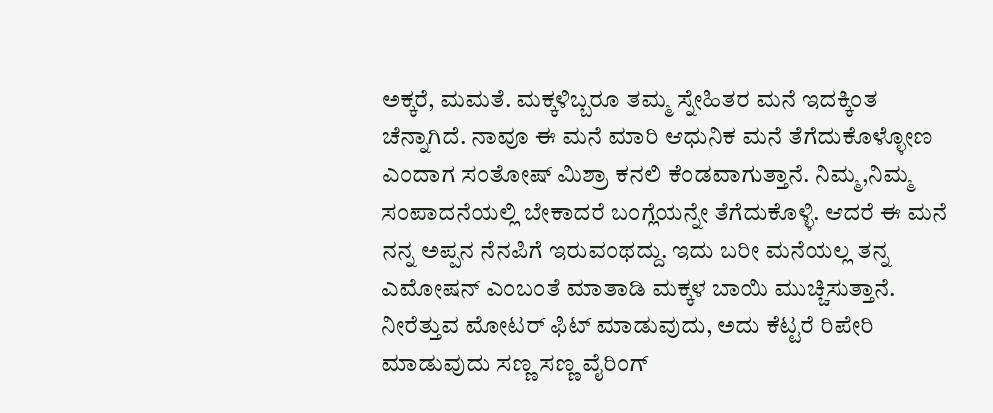ಅಕ್ಕರೆ, ಮಮತೆ. ಮಕ್ಕಳಿಬ್ಬರೂ ತಮ್ಮ ಸ್ನೇಹಿತರ ಮನೆ ಇದಕ್ಕಿಂತ ಚೆನ್ನಾಗಿದೆ. ನಾವೂ ಈ ಮನೆ ಮಾರಿ ಆಧುನಿಕ ಮನೆ ತೆಗೆದುಕೊಳ್ಳೋಣ ಎಂದಾಗ ಸಂತೋಷ್ ಮಿಶ್ರಾ ಕನಲಿ ಕೆಂಡವಾಗುತ್ತಾನೆ. ನಿಮ್ಮ,ನಿಮ್ಮ ಸಂಪಾದನೆಯಲ್ಲಿ ಬೇಕಾದರೆ ಬಂಗ್ಲೆಯನ್ನೇ ತೆಗೆದುಕೊಳ್ಳಿ. ಆದರೆ ಈ ಮನೆ ನನ್ನ ಅಪ್ಪನ ನೆನಪಿಗೆ ಇರುವಂಥದ್ದು. ಇದು ಬರೀ ಮನೆಯಲ್ಲ ತನ್ನ ಎಮೋಷನ್ ಎಂಬಂತೆ ಮಾತಾಡಿ ಮಕ್ಕಳ ಬಾಯಿ ಮುಚ್ಚಿಸುತ್ತಾನೆ. ನೀರೆತ್ತುವ ಮೋಟರ್ ಫಿಟ್ ಮಾಡುವುದು, ಅದು ಕೆಟ್ಟರೆ ರಿಪೇರಿ ಮಾಡುವುದು ಸಣ್ಣ ಸಣ್ಣ ವೈರಿಂಗ್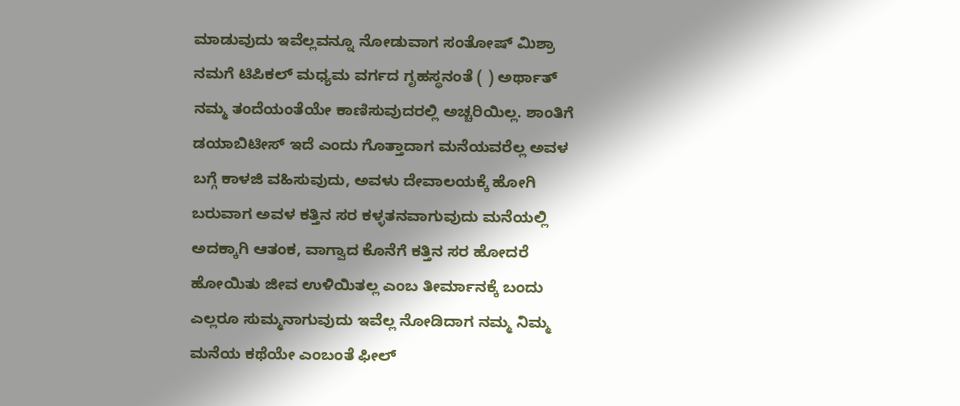ಮಾಡುವುದು ಇವೆಲ್ಲವನ್ನೂ ನೋಡುವಾಗ ಸಂತೋಷ್ ಮಿಶ್ರಾ ನಮಗೆ ಟಿಪಿಕಲ್ ಮಧ್ಯಮ ವರ್ಗದ ಗೃಹಸ್ಥನಂತೆ ( ) ಅರ್ಥಾತ್ ನಮ್ಮ ತಂದೆಯಂತೆಯೇ ಕಾಣಿಸುವುದರಲ್ಲಿ ಅಚ್ಚರಿಯಿಲ್ಲ. ಶಾಂತಿಗೆ ಡಯಾಬಿಟೀಸ್ ಇದೆ ಎಂದು ಗೊತ್ತಾದಾಗ ಮನೆಯವರೆಲ್ಲ ಅವಳ ಬಗ್ಗೆ ಕಾಳಜಿ ವಹಿಸುವುದು, ಅವಳು ದೇವಾಲಯಕ್ಕೆ ಹೋಗಿ ಬರುವಾಗ ಅವಳ ಕತ್ತಿನ ಸರ ಕಳ್ಳತನವಾಗುವುದು ಮನೆಯಲ್ಲಿ ಅದಕ್ಕಾಗಿ ಆತಂಕ, ವಾಗ್ವಾದ ಕೊನೆಗೆ ಕತ್ತಿನ ಸರ ಹೋದರೆ ಹೋಯಿತು ಜೀವ ಉಳಿಯಿತಲ್ಲ ಎಂಬ ತೀರ್ಮಾನಕ್ಕೆ ಬಂದು ಎಲ್ಲರೂ ಸುಮ್ಮನಾಗುವುದು ಇವೆಲ್ಲ ನೋಡಿದಾಗ ನಮ್ಮ ನಿಮ್ಮ ಮನೆಯ ಕಥೆಯೇ ಎಂಬಂತೆ ಫೀಲ್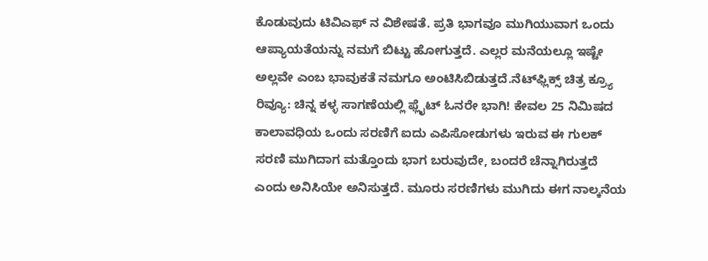ಕೊಡುವುದು ಟಿವಿಎಫ್ ನ ವಿಶೇಷತೆ. ಪ್ರತಿ ಭಾಗವೂ ಮುಗಿಯುವಾಗ ಒಂದು ಆಪ್ಯಾಯತೆಯನ್ನು ನಮಗೆ ಬಿಟ್ಟು ಹೋಗುತ್ತದೆ. ಎಲ್ಲರ ಮನೆಯಲ್ಲೂ ಇಷ್ಟೇ ಅಲ್ಲವೇ ಎಂಬ ಭಾವುಕತೆ ನಮಗೂ ಅಂಟಿಸಿಬಿಡುತ್ತದೆ.ನೆಟ್‌ಫ್ಲಿಕ್ಸ್ ಚಿತ್ರ ಕ್ರ್ಯೂ ರಿವ್ಯೂ: ಚಿನ್ನ ಕಳ್ಳ ಸಾಗಣೆಯಲ್ಲಿ ಫ್ಲೈಟ್ ಓನರೇ ಭಾಗಿ! ಕೇವಲ 25 ನಿಮಿಷದ ಕಾಲಾವಧಿಯ ಒಂದು ಸರಣಿಗೆ ಐದು ಎಪಿಸೋಡುಗಳು ಇರುವ ಈ ಗುಲಕ್ ಸರಣಿ ಮುಗಿದಾಗ ಮತ್ತೊಂದು ಭಾಗ ಬರುವುದೇ, ಬಂದರೆ ಚೆನ್ನಾಗಿರುತ್ತದೆ ಎಂದು ಅನಿಸಿಯೇ ಅನಿಸುತ್ತದೆ. ಮೂರು ಸರಣಿಗಳು ಮುಗಿದು ಈಗ ನಾಲ್ಕನೆಯ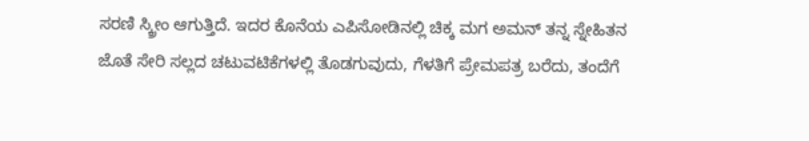ಸರಣಿ ಸ್ಕ್ರೀಂ ಆಗುತ್ತಿದೆ. ಇದರ ಕೊನೆಯ ಎಪಿಸೋಡಿನಲ್ಲಿ ಚಿಕ್ಕ ಮಗ ಅಮನ್ ತನ್ನ ಸ್ನೇಹಿತನ ಜೊತೆ ಸೇರಿ ಸಲ್ಲದ ಚಟುವಟಿಕೆಗಳಲ್ಲಿ ತೊಡಗುವುದು, ಗೆಳತಿಗೆ ಪ್ರೇಮಪತ್ರ ಬರೆದು, ತಂದೆಗೆ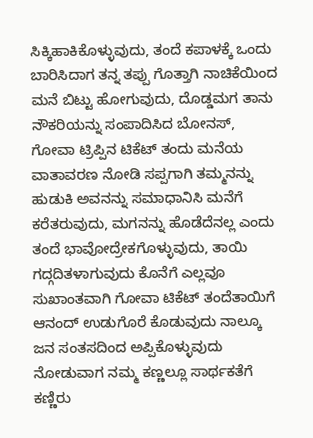ಸಿಕ್ಕಿಹಾಕಿಕೊಳ್ಳುವುದು, ತಂದೆ ಕಪಾಳಕ್ಕೆ ಒಂದು ಬಾರಿಸಿದಾಗ ತನ್ನ ತಪ್ಪು ಗೊತ್ತಾಗಿ ನಾಚಿಕೆಯಿಂದ ಮನೆ ಬಿಟ್ಟು ಹೋಗುವುದು, ದೊಡ್ಡಮಗ ತಾನು ನೌಕರಿಯನ್ನು ಸಂಪಾದಿಸಿದ ಬೋನಸ್, ಗೋವಾ ಟ್ರಿಪ್ಪಿನ ಟಿಕೆಟ್ ತಂದು ಮನೆಯ ವಾತಾವರಣ ನೋಡಿ ಸಪ್ಪಗಾಗಿ ತಮ್ಮನನ್ನು ಹುಡುಕಿ ಅವನನ್ನು ಸಮಾಧಾನಿಸಿ ಮನೆಗೆ ಕರೆತರುವುದು, ಮಗನನ್ನು ಹೊಡೆದೆನಲ್ಲ ಎಂದು ತಂದೆ ಭಾವೋದ್ರೇಕಗೊಳ್ಳುವುದು, ತಾಯಿ ಗದ್ಗದಿತಳಾಗುವುದು ಕೊನೆಗೆ ಎಲ್ಲವೂ ಸುಖಾಂತವಾಗಿ ಗೋವಾ ಟಿಕೆಟ್ ತಂದೆತಾಯಿಗೆ ಆನಂದ್ ಉಡುಗೊರೆ ಕೊಡುವುದು ನಾಲ್ಕೂ ಜನ ಸಂತಸದಿಂದ ಅಪ್ಪಿಕೊಳ್ಳುವುದು ನೋಡುವಾಗ ನಮ್ಮ ಕಣ್ಣಲ್ಲೂ ಸಾರ್ಥಕತೆಗೆ ಕಣ್ಣಿರು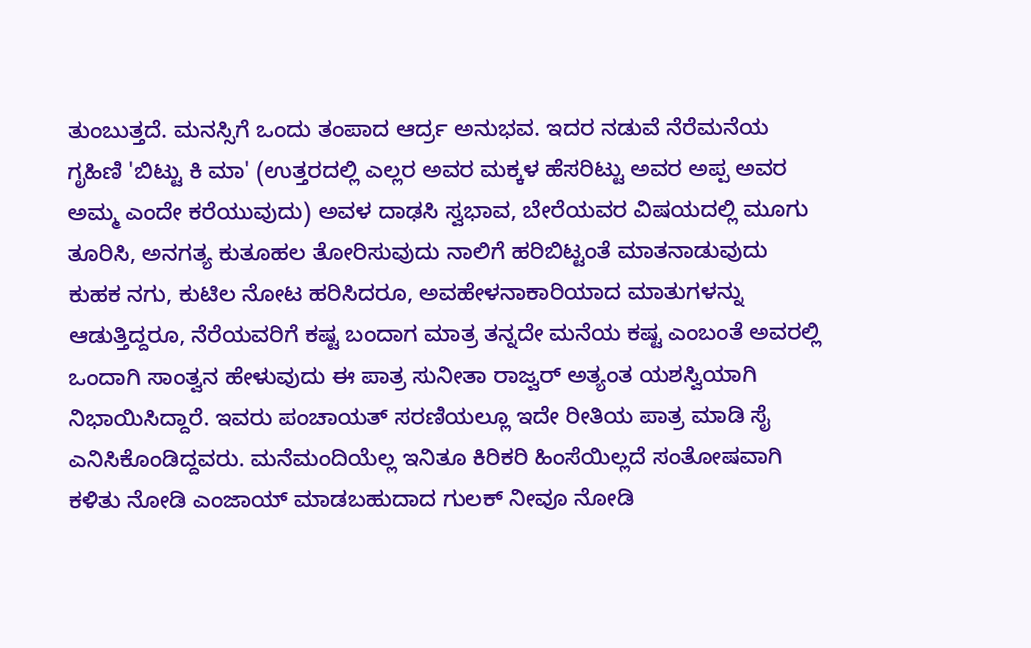ತುಂಬುತ್ತದೆ. ಮನಸ್ಸಿಗೆ ಒಂದು ತಂಪಾದ ಆರ್ದ್ರ ಅನುಭವ. ಇದರ ನಡುವೆ ನೆರೆಮನೆಯ ಗೃಹಿಣಿ 'ಬಿಟ್ಟು ಕಿ ಮಾ' (ಉತ್ತರದಲ್ಲಿ ಎಲ್ಲರ ಅವರ ಮಕ್ಕಳ ಹೆಸರಿಟ್ಟು ಅವರ ಅಪ್ಪ ಅವರ ಅಮ್ಮ ಎಂದೇ ಕರೆಯುವುದು) ಅವಳ ದಾಢಸಿ ಸ್ವಭಾವ, ಬೇರೆಯವರ ವಿಷಯದಲ್ಲಿ ಮೂಗು ತೂರಿಸಿ, ಅನಗತ್ಯ ಕುತೂಹಲ ತೋರಿಸುವುದು ನಾಲಿಗೆ ಹರಿಬಿಟ್ಟಂತೆ ಮಾತನಾಡುವುದು ಕುಹಕ ನಗು, ಕುಟಿಲ ನೋಟ ಹರಿಸಿದರೂ, ಅವಹೇಳನಾಕಾರಿಯಾದ ಮಾತುಗಳನ್ನು ಆಡುತ್ತಿದ್ದರೂ, ನೆರೆಯವರಿಗೆ ಕಷ್ಟ ಬಂದಾಗ ಮಾತ್ರ ತನ್ನದೇ ಮನೆಯ ಕಷ್ಟ ಎಂಬಂತೆ ಅವರಲ್ಲಿ ಒಂದಾಗಿ ಸಾಂತ್ವನ ಹೇಳುವುದು ಈ ಪಾತ್ರ ಸುನೀತಾ ರಾಜ್ವರ್ ಅತ್ಯಂತ ಯಶಸ್ವಿಯಾಗಿ ನಿಭಾಯಿಸಿದ್ದಾರೆ. ಇವರು ಪಂಚಾಯತ್ ಸರಣಿಯಲ್ಲೂ ಇದೇ ರೀತಿಯ ಪಾತ್ರ ಮಾಡಿ ಸೈ ಎನಿಸಿಕೊಂಡಿದ್ದವರು. ಮನೆಮಂದಿಯೆಲ್ಲ ಇನಿತೂ ಕಿರಿಕರಿ ಹಿಂಸೆಯಿಲ್ಲದೆ ಸಂತೋಷವಾಗಿ ಕಳಿತು ನೋಡಿ ಎಂಜಾಯ್ ಮಾಡಬಹುದಾದ ಗುಲಕ್ ನೀವೂ ನೋಡಿ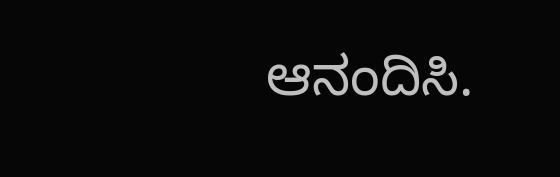ಆನಂದಿಸಿ.